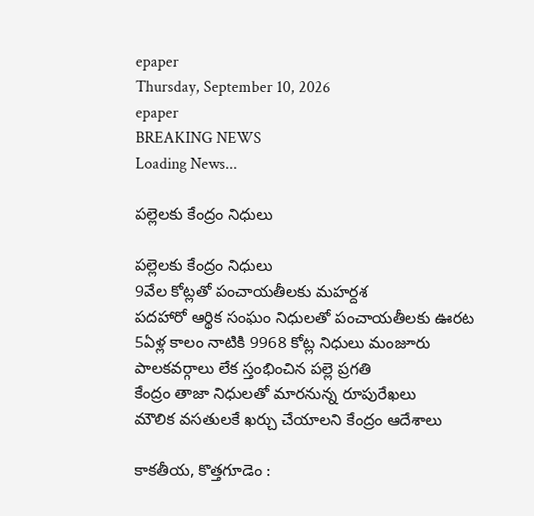epaper
Thursday, September 10, 2026
epaper
BREAKING NEWS
Loading News...

పల్లెలకు కేంద్రం నిధులు

పల్లెలకు కేంద్రం నిధులు
9వేల కోట్లతో పంచాయతీలకు మహర్దశ
పదహారో ఆర్థిక సంఘం నిధుల‌తో పంచాయ‌తీల‌కు ఊరట
5ఏళ్ల కాలం నాటికి 9968 కోట్ల నిధులు మంజూరు
పాలకవర్గాలు లేక స్తంభించిన పల్లె ప్రగతి
కేంద్రం తాజా నిధులతో మారనున్న రూపురేఖలు
మౌలిక వసతులకే ఖర్చు చేయాలని కేంద్రం ఆదేశాలు

కాక‌తీయ‌, కొత్త‌గూడెం :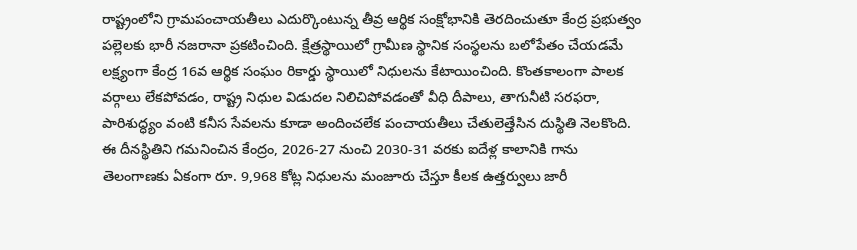రాష్ట్రంలోని గ్రామపంచాయతీలు ఎదుర్కొంటున్న తీవ్ర ఆర్థిక సంక్షోభానికి తెరదించుతూ కేంద్ర ప్రభుత్వం పల్లెలకు భారీ నజరానా ప్రకటించింది. క్షేత్రస్థాయిలో గ్రామీణ స్థానిక సంస్థలను బలోపేతం చేయడమే లక్ష్యంగా కేంద్ర 16వ ఆర్థిక సంఘం రికార్డు స్థాయిలో నిధులను కేటాయించింది. కొంతకాలంగా పాలక వర్గాలు లేకపోవడం, రాష్ట్ర నిధుల విడుదల నిలిచిపోవడంతో వీధి దీపాలు, తాగునీటి సరఫరా, పారిశుద్ధ్యం వంటి కనీస సేవ‌ల‌ను కూడా అందించలేక పంచాయతీలు చేతులెత్తేసిన దుస్థితి నెలకొంది. ఈ దీనస్థితిని గమనించిన కేంద్రం, 2026-27 నుంచి 2030-31 వరకు ఐదేళ్ల కాలానికి గాను తెలంగాణకు ఏకంగా రూ. 9,968 కోట్ల నిధులను మంజూరు చేస్తూ కీలక ఉత్తర్వులు జారీ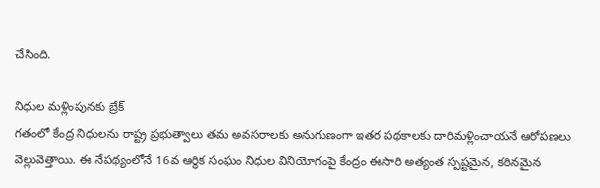చేసింది.

నిధుల మళ్లింపునకు బ్రేక్
గతంలో కేంద్ర నిధులను రాష్ట్ర ప్రభుత్వాలు తమ అవసరాలకు అనుగుణంగా ఇతర పథకాలకు దారిమళ్లించాయనే ఆరోపణలు వెల్లువెత్తాయి. ఈ నేపథ్యంలోనే 16వ ఆర్థిక సంఘం నిధుల వినియోగంపై కేంద్రం ఈసారి అత్యంత స్పష్టమైన, కఠినమైన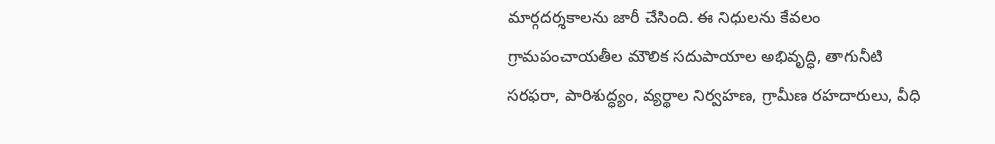మార్గదర్శకాలను జారీ చేసింది. ఈ నిధులను కేవలం గ్రామపంచాయతీల మౌలిక సదుపాయాల అభివృద్ధి, తాగునీటి సరఫరా, పారిశుద్ధ్యం, వ్యర్థాల నిర్వహణ, గ్రామీణ రహదారులు, వీధి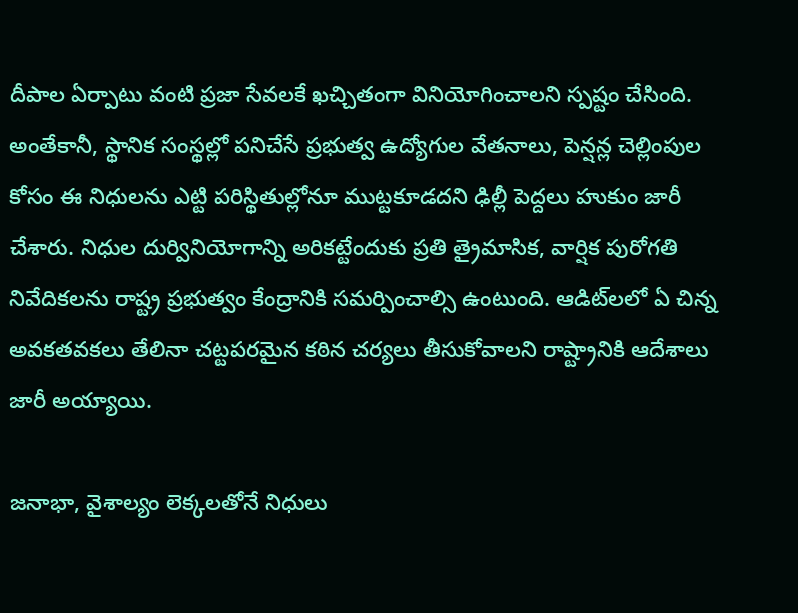దీపాల ఏర్పాటు వంటి ప్రజా సేవలకే ఖచ్చితంగా వినియోగించాలని స్పష్టం చేసింది. అంతేకానీ, స్థానిక సంస్థల్లో పనిచేసే ప్రభుత్వ ఉద్యోగుల వేతనాలు, పెన్షన్ల చెల్లింపుల కోసం ఈ నిధులను ఎట్టి పరిస్థితుల్లోనూ ముట్టకూడదని ఢిల్లీ పెద్దలు హుకుం జారీ చేశారు. నిధుల దుర్వినియోగాన్ని అరికట్టేందుకు ప్రతి త్రైమాసిక, వార్షిక పురోగతి నివేదికలను రాష్ట్ర ప్రభుత్వం కేంద్రానికి సమర్పించాల్సి ఉంటుంది. ఆడిట్‌లలో ఏ చిన్న అవకతవకలు తేలినా చట్టపరమైన కఠిన చర్యలు తీసుకోవాలని రాష్ట్రానికి ఆదేశాలు జారీ అయ్యాయి.

జనాభా, వైశాల్యం లెక్కలతోనే నిధులు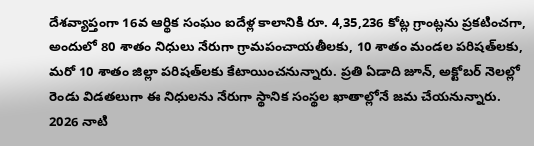దేశవ్యాప్తంగా 16వ ఆర్థిక సంఘం ఐదేళ్ల కాలానికి రూ. 4,35,236 కోట్ల గ్రాంట్లను ప్రకటించగా, అందులో 80 శాతం నిధులు నేరుగా గ్రామపంచాయతీలకు, 10 శాతం మండల పరిషత్‌లకు, మరో 10 శాతం జిల్లా పరిషత్‌లకు కేటాయించనున్నారు. ప్రతి ఏడాది జూన్, అక్టోబర్ నెలల్లో రెండు విడతలుగా ఈ నిధులను నేరుగా స్థానిక సంస్థల ఖాతాల్లోనే జమ చేయనున్నారు. 2026 నాటి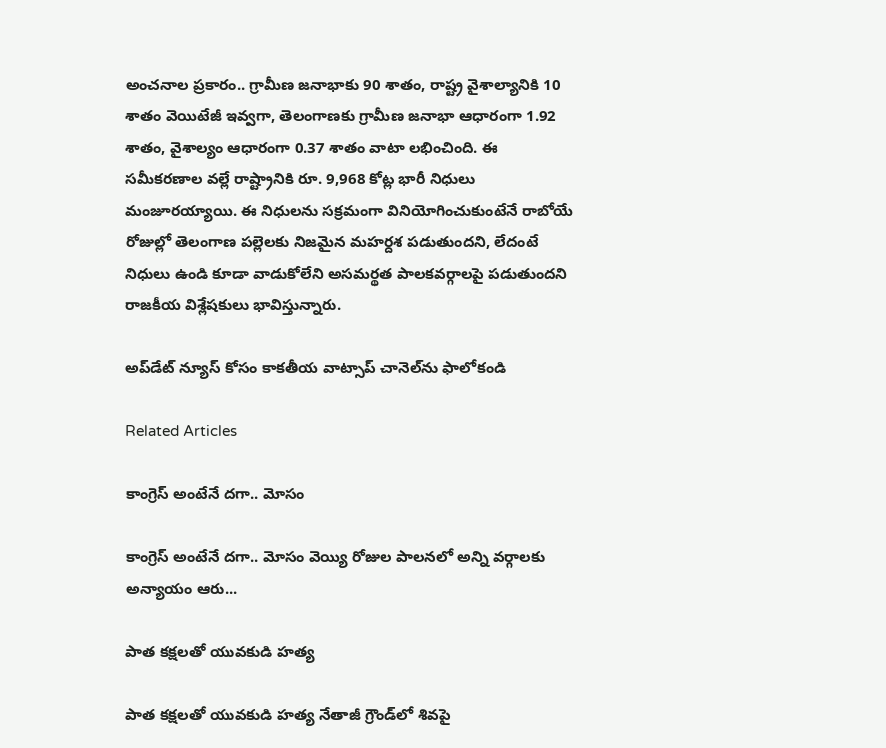అంచనాల ప్రకారం.. గ్రామీణ జనాభాకు 90 శాతం, రాష్ట్ర వైశాల్యానికి 10 శాతం వెయిటేజీ ఇవ్వగా, తెలంగాణకు గ్రామీణ జనాభా ఆధారంగా 1.92 శాతం, వైశాల్యం ఆధారంగా 0.37 శాతం వాటా లభించింది. ఈ సమీకరణాల వల్లే రాష్ట్రానికి రూ. 9,968 కోట్ల భారీ నిధులు మంజూరయ్యాయి. ఈ నిధులను సక్రమంగా వినియోగించుకుంటేనే రాబోయే రోజుల్లో తెలంగాణ పల్లెలకు నిజమైన మహర్దశ పడుతుందని, లేదంటే నిధులు ఉండి కూడా వాడుకోలేని అసమర్థత పాలకవర్గాలపై పడుతుందని రాజకీయ విశ్లేషకులు భావిస్తున్నారు.

అప్‌డేట్ న్యూస్ కోసం కాక‌తీయ వాట్సాప్ చానెల్‌ను ఫాలోకండి

Related Articles

కాంగ్రెస్ అంటేనే దగా.. మోసం

కాంగ్రెస్ అంటేనే దగా.. మోసం వెయ్యి రోజుల పాలనలో అన్ని వర్గాలకు అన్యాయం ఆరు...

పాత కక్షలతో యువకుడి హత్య

పాత కక్షలతో యువకుడి హత్య నేతాజీ గ్రౌండ్‌లో శివపై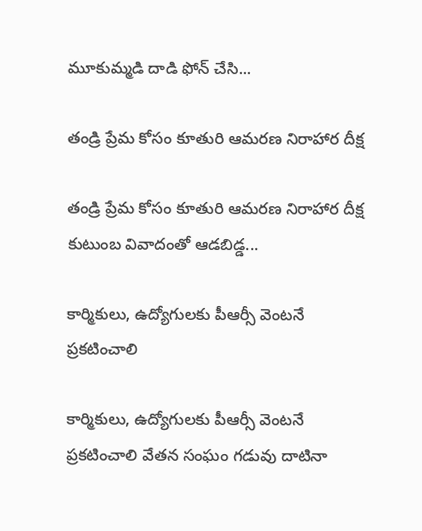మూకుమ్మడి దాడి ఫోన్‌ చేసి...

తండ్రి ప్రేమ కోసం కూతురి ఆమరణ నిరాహార దీక్ష

తండ్రి ప్రేమ కోసం కూతురి ఆమరణ నిరాహార దీక్ష కుటుంబ వివాదంతో ఆడబిడ్డ...

కార్మికులు, ఉద్యోగులకు పీఆర్సీ వెంటనే ప్రకటించాలి

కార్మికులు, ఉద్యోగులకు పీఆర్సీ వెంటనే ప్రకటించాలి వేతన సంఘం గడువు దాటినా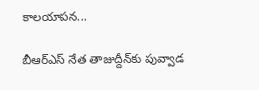కాలయాపన...

బీఆర్ఎస్‌ నేత తాజుద్దీన్‌కు పువ్వాడ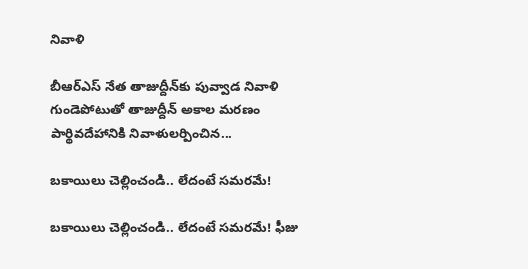నివాళి

బీఆర్ఎస్‌ నేత తాజుద్దీన్‌కు పువ్వాడ నివాళి గుండెపోటుతో తాజుద్దీన్‌ అకాల మ‌ర‌ణం పార్థివదేహానికి నివాళులర్పించిన...

బకాయిలు చెల్లించండి.. లేదంటే సమరమే!

బకాయిలు చెల్లించండి.. లేదంటే సమరమే! ఫీజు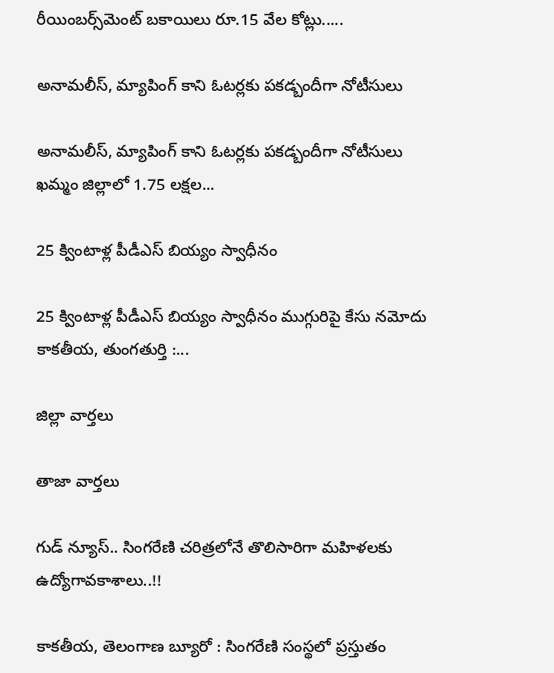రీయింబర్స్‌మెంట్‌ బకాయిలు రూ.15 వేల కోట్లు.....

అనామలీస్‌, మ్యాపింగ్‌ కాని ఓటర్లకు ప‌క‌డ్బందీగా నోటీసులు

అనామలీస్‌, మ్యాపింగ్‌ కాని ఓటర్లకు ప‌క‌డ్బందీగా నోటీసులు ఖమ్మం జిల్లాలో 1.75 లక్షల...

25 క్వింటాళ్ల పీడీఎస్‌ బియ్యం స్వాధీనం

25 క్వింటాళ్ల పీడీఎస్‌ బియ్యం స్వాధీనం ముగ్గురిపై కేసు నమోదు కాకతీయ, తుంగతుర్తి :...

జిల్లా వార్త‌లు

తాజా వార్త‌లు

గుడ్ న్యూస్.. సింగరేణి చరిత్రలోనే తొలిసారిగా మ‌హిళ‌ల‌కు ఉద్యోగావ‌కాశాలు..!!

కాక‌తీయ‌, తెలంగాణ బ్యూరో : సింగరేణి సంస్థలో ప్రస్తుతం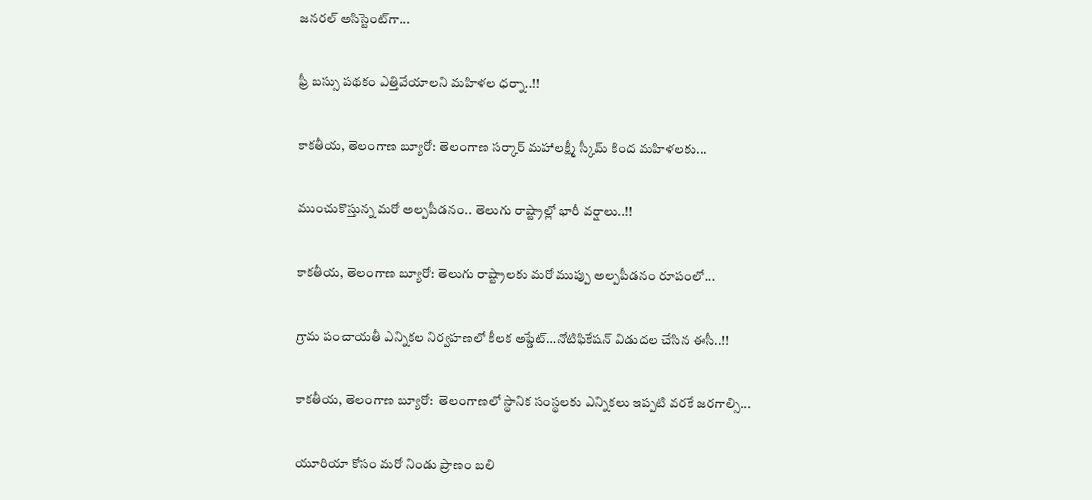జనరల్ అసిస్టెంట్‌గా...

ఫ్రీ బస్సు పథకం ఎత్తివేయాలని మహిళల ధర్నా..!!

కాకతీయ, తెలంగాణ బ్యూరో: తెలంగాణ సర్కార్ మహాలక్ష్మీ స్కీమ్ కింద మహిళలకు...

ముంచుకొస్తున్న మరో అల్పపీడనం.. తెలుగు రాష్ట్రాల్లో భారీ వర్షాలు..!!

కాకతీయ, తెలంగాణ బ్యూరో: తెలుగు రాష్ట్రాలకు మరో ముప్పు అల్పపీడనం రూపంలో...

గ్రామ పంచాయ‌తీ ఎన్నిక‌ల నిర్వ‌హ‌ణ‌లో కీల‌క అప్డేట్‌…నోటిఫికేషన్ విడుదల చేసిన ఈసీ..!!

కాకతీయ, తెలంగాణ బ్యూరో:  తెలంగాణలో స్థానిక సంస్థలకు ఎన్నికలు ఇప్పటి వరకే జరగాల్సి...

యూరియా కోసం మరో నిండు ప్రాణం బలి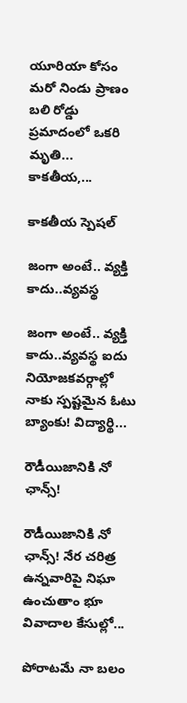యూరియా కోసం మరో నిండు ప్రాణం బలి రోడ్డు ప్రమాదంలో ఒకరి మృతి... కాకతీయ,...

కాక‌తీయ స్పెష‌ల్‌

జంగా అంటే.. వ్య‌క్తి కాదు..వ్య‌వస్థ‌

జంగా అంటే.. వ్య‌క్తి కాదు..వ్య‌వస్థ‌ ఐదు నియోజ‌క‌వ‌ర్గాల్లో నాకు స్ప‌ష్ట‌మైన ఓటు బ్యాంకు! విద్యార్థి...

రౌడీయిజానికి నో ఛాన్స్‌!

రౌడీయిజానికి నో ఛాన్స్‌! నేర చరిత్ర ఉన్న‌వారిపై నిఘా ఉంచుతాం భూ వివాదాల కేసుల్లో...

పోరాటమే నా బలం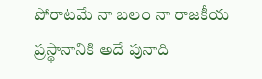పోరాటమే నా బలం నా రాజకీయ ప్రస్థానానికి అదే పునాది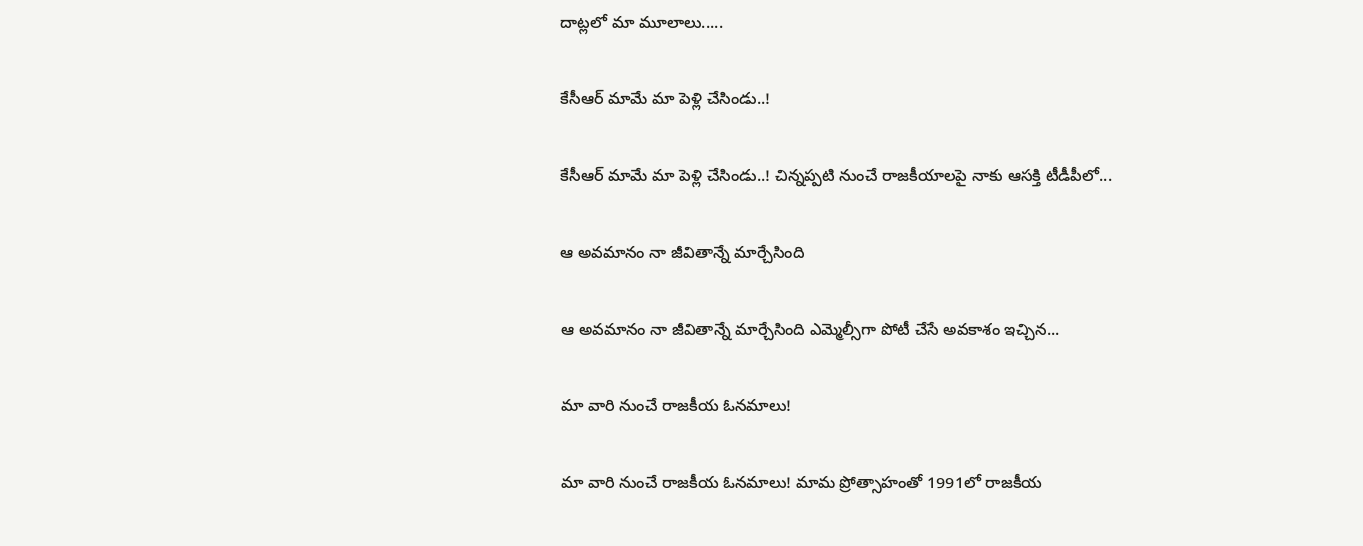దాట్లలో మా మూలాలు.....

కేసీఆర్‌ మామే మా పెళ్లి చేసిండు..!

కేసీఆర్‌ మామే మా పెళ్లి చేసిండు..! చిన్నప్ప‌టి నుంచే రాజకీయాలపై నాకు ఆసక్తి టీడీపీలో...

ఆ అవమానం నా జీవితాన్నే మార్చేసింది

ఆ అవమానం నా జీవితాన్నే మార్చేసింది ఎమ్మెల్సీగా పోటీ చేసే అవ‌కాశం ఇచ్చిన...

మా వారి నుంచే రాజకీయ ఓనమాలు!

మా వారి నుంచే రాజకీయ ఓనమాలు! మామ ప్రోత్సాహంతో 1991లో రాజకీయ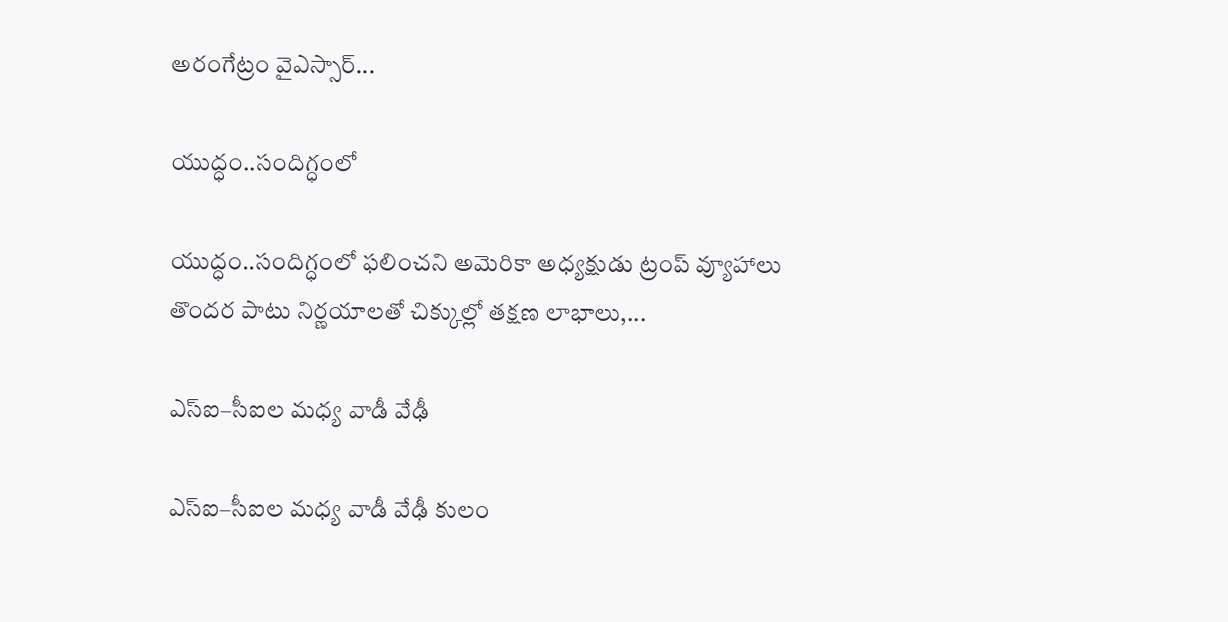అరంగేట్రం వైఎస్సార్‌...

యుద్ధం..సందిగ్ధంలో

యుద్ధం..సందిగ్ధంలో ఫ‌లించని అమెరికా అధ్య‌క్షుడు ట్రంప్ వ్యూహాలు తొంద‌ర పాటు నిర్ణ‌యాల‌తో చిక్కుల్లో తక్షణ లాభాలు,...

ఎస్ఐ–సీఐల మ‌ధ్య వాడీ వేఢీ

ఎస్ఐ–సీఐల మ‌ధ్య వాడీ వేఢీ కులం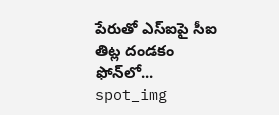పేరుతో ఎస్ఐపై సీఐ తిట్ల దండ‌కం ఫోన్‌లో...
spot_img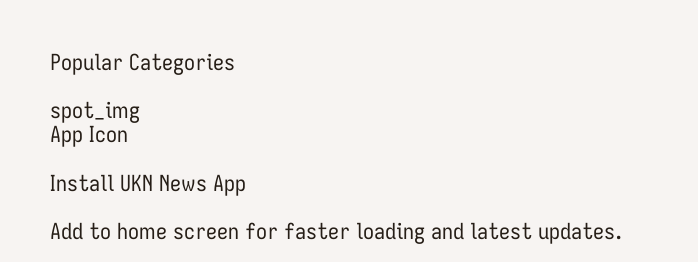Popular Categories

spot_img
App Icon

Install UKN News App

Add to home screen for faster loading and latest updates.